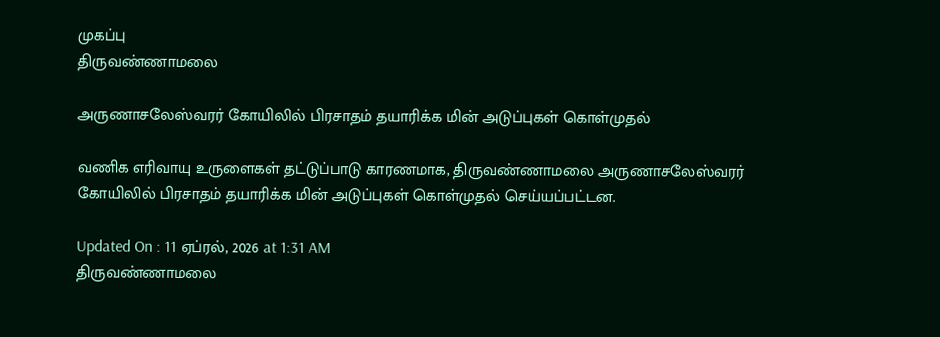முகப்பு
திருவண்ணாமலை

அருணாசலேஸ்வரர் கோயிலில் பிரசாதம் தயாரிக்க மின் அடுப்புகள் கொள்முதல்

வணிக எரிவாயு உருளைகள் தட்டுப்பாடு காரணமாக, திருவண்ணாமலை அருணாசலேஸ்வரர் கோயிலில் பிரசாதம் தயாரிக்க மின் அடுப்புகள் கொள்முதல் செய்யப்பட்டன.

Updated On : 11 ஏப்ரல், 2026 at 1:31 AM
திருவண்ணாமலை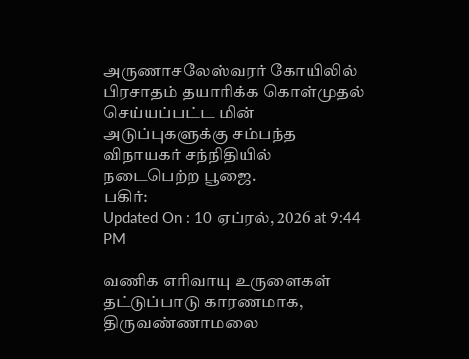அருணாசலேஸ்வரர் கோயிலில் பிரசாதம் தயாரிக்க கொள்முதல் செய்யப்பட்ட மின் அடுப்புகளுக்கு சம்பந்த விநாயகர் சந்நிதியில் நடைபெற்ற பூஜை.
பகிர்:
Updated On : 10 ஏப்ரல், 2026 at 9:44 PM

வணிக எரிவாயு உருளைகள் தட்டுப்பாடு காரணமாக, திருவண்ணாமலை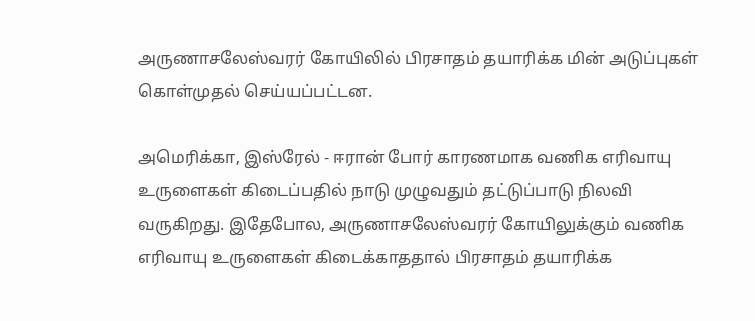அருணாசலேஸ்வரர் கோயிலில் பிரசாதம் தயாரிக்க மின் அடுப்புகள் கொள்முதல் செய்யப்பட்டன.

அமெரிக்கா, இஸ்ரேல் - ஈரான் போர் காரணமாக வணிக எரிவாயு உருளைகள் கிடைப்பதில் நாடு முழுவதும் தட்டுப்பாடு நிலவி வருகிறது. இதேபோல, அருணாசலேஸ்வரர் கோயிலுக்கும் வணிக எரிவாயு உருளைகள் கிடைக்காததால் பிரசாதம் தயாரிக்க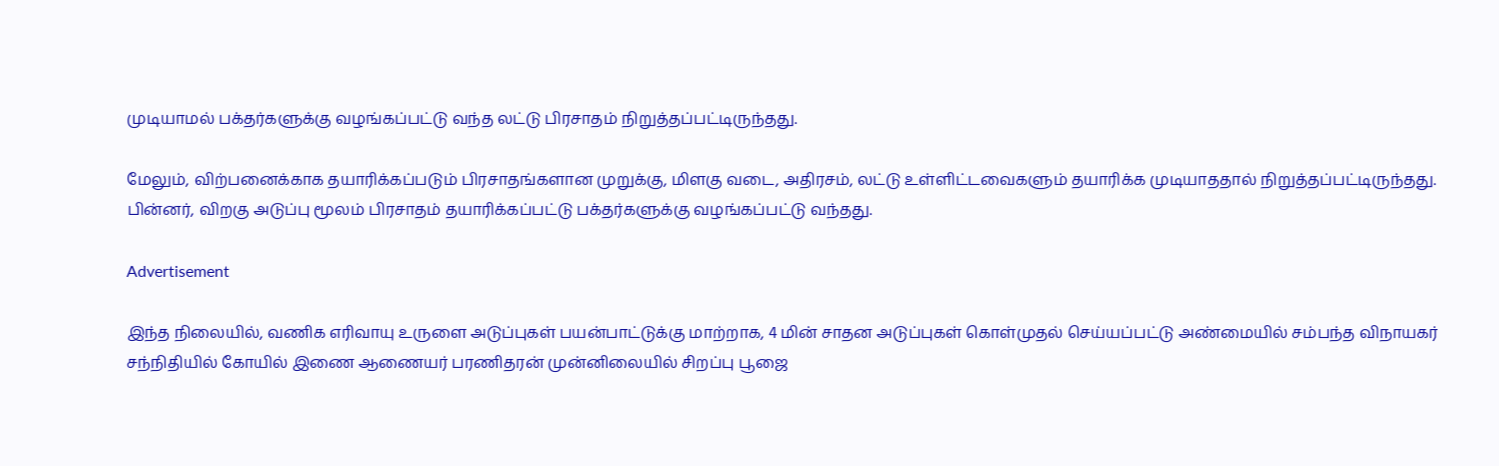முடியாமல் பக்தர்களுக்கு வழங்கப்பட்டு வந்த லட்டு பிரசாதம் நிறுத்தப்பட்டிருந்தது.

மேலும், விற்பனைக்காக தயாரிக்கப்படும் பிரசாதங்களான முறுக்கு, மிளகு வடை, அதிரசம், லட்டு உள்ளிட்டவைகளும் தயாரிக்க முடியாததால் நிறுத்தப்பட்டிருந்தது. பின்னர், விறகு அடுப்பு மூலம் பிரசாதம் தயாரிக்கப்பட்டு பக்தர்களுக்கு வழங்கப்பட்டு வந்தது.

Advertisement

இந்த நிலையில், வணிக எரிவாயு உருளை அடுப்புகள் பயன்பாட்டுக்கு மாற்றாக, 4 மின் சாதன அடுப்புகள் கொள்முதல் செய்யப்பட்டு அண்மையில் சம்பந்த விநாயகர் சந்நிதியில் கோயில் இணை ஆணையர் பரணிதரன் முன்னிலையில் சிறப்பு பூஜை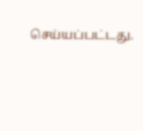செய்யப்பட்டது.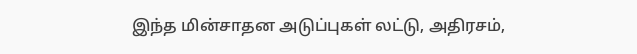இந்த மின்சாதன அடுப்புகள் லட்டு, அதிரசம்,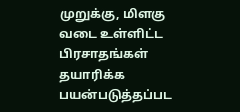முறுக்கு, மிளகு வடை உள்ளிட்ட பிரசாதங்கள் தயாரிக்க பயன்படுத்தப்பட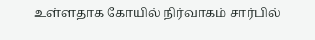உள்ளதாக கோயில் நிர்வாகம் சார்பில்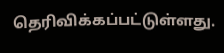தெரிவிக்கப்பட்டுள்ளது.